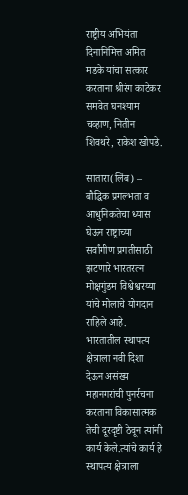राष्ट्रीय अभियंता दिनानिमित्त अमित मडके यांचा सत्कार करताना श्रीरंग काटेकर समवेत घनश्याम चव्हाण, नितीन शिवथरे, राकेश खोपडे.

सातारा(लिंब) – बौद्धिक प्रगल्भता व आधुनिकतेचा ध्यास घेऊन राष्ट्राच्या सर्वांगीण प्रगतीसाठी झटणारे भारतरत्न मोक्षगुंडम विश्वेश्वरय्या यांचे मोलाचे योगदान राहिले आहे. भारतातील स्थापत्य क्षेत्राला नवी दिशा देऊन असंख्य महानगरांची पुनर्रचना करताना विकासात्मक तेची दूरदृष्टी ठेवून त्यांनी कार्य केले.त्यांचे कार्य हे स्थापत्य क्षेत्राला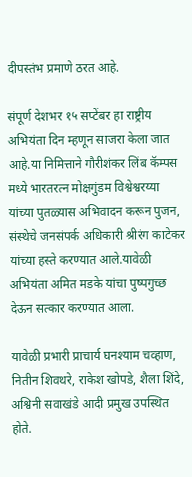दीपस्तंभ प्रमाणे ठरत आहे.

संपूर्ण देशभर १५ सप्टेंबर हा राष्ट्रीय अभियंता दिन म्हणून साजरा केला जात आहे.या निमित्ताने गौरीशंकर लिंब कॅम्पस मध्ये भारतरत्न मोक्षगुंडम विश्वेश्वरय्या यांच्या पुतळ्यास अभिवादन करून पुजन, संस्थेचे जनसंपर्क अधिकारी श्रीरंग काटेकर यांच्या हस्ते करण्यात आले.यावेळी अभियंता अमित मडके यांचा पुष्पगुच्छ देऊन सत्कार करण्यात आला.

यावेळी प्रभारी प्राचार्य घनश्याम चव्हाण, नितीन शिवथरे, राकेश खोपडे, शैला शिंदे, अश्विनी सवाखंडे आदी प्रमुख उपस्थित होते.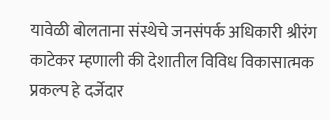यावेळी बोलताना संस्थेचे जनसंपर्क अधिकारी श्रीरंग काटेकर म्हणाली की देशातील विविध विकासात्मक प्रकल्प हे दर्जेदार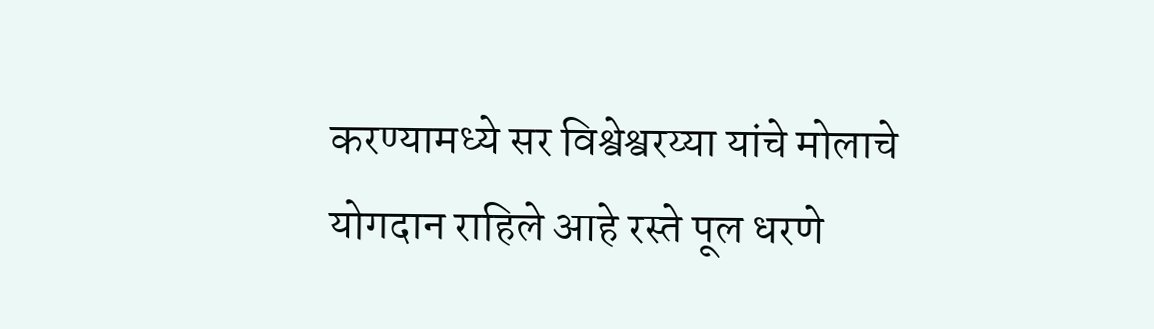करण्यामध्ये सर विश्वेश्वरय्या यांचे मोलाचे योगदान राहिले आहे रस्ते पूल धरणे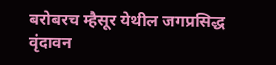बरोबरच म्हैसूर येथील जगप्रसिद्ध वृंदावन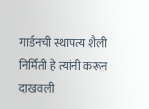गार्डनची स्थापत्य शैली निर्मिती हे त्यांनी करून दाखवली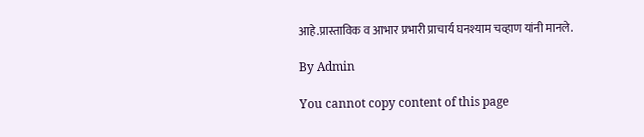आहे.प्रास्ताविक व आभार प्रभारी प्राचार्य घनश्याम चव्हाण यांनी मानले.

By Admin

You cannot copy content of this page